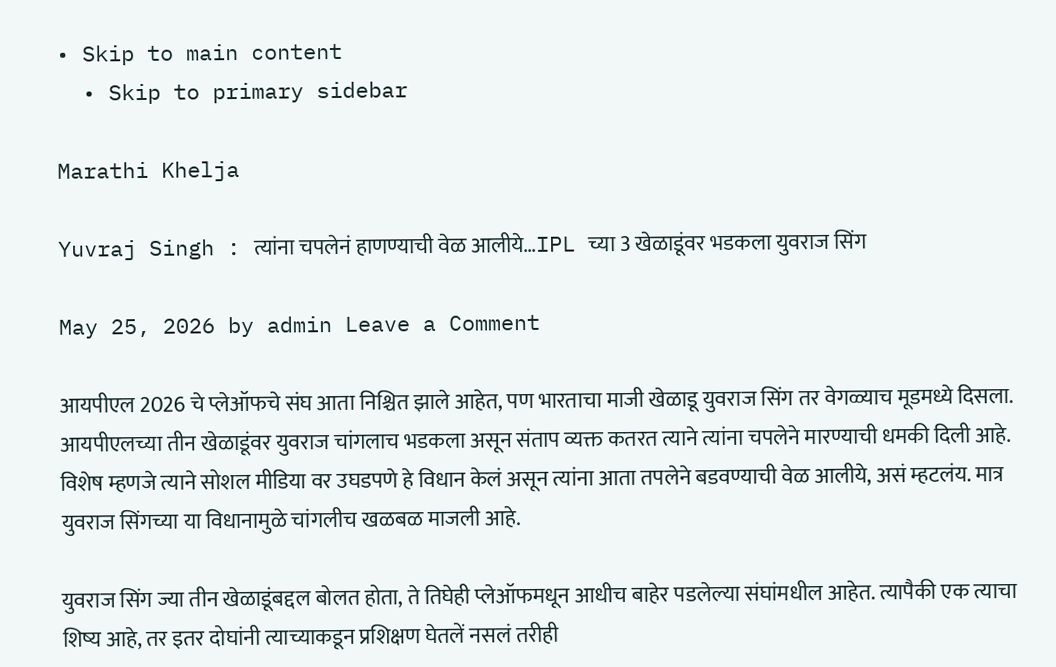• Skip to main content
  • Skip to primary sidebar

Marathi Khelja

Yuvraj Singh : त्यांना चपलेनं हाणण्याची वेळ आलीये…IPL च्या 3 खेळाडूंवर भडकला युवराज सिंग

May 25, 2026 by admin Leave a Comment

आयपीएल 2026 चे प्लेऑफचे संघ आता निश्चित झाले आहेत, पण भारताचा माजी खेळाडू युवराज सिंग तर वेगळ्याच मूडमध्ये दिसला. आयपीएलच्या तीन खेळाडूंवर युवराज चांगलाच भडकला असून संताप व्यक्त कतरत त्याने त्यांना चपलेने मारण्याची धमकी दिली आहे. विशेष म्हणजे त्याने सोशल मीडिया वर उघडपणे हे विधान केलं असून त्यांना आता तपलेने बडवण्याची वेळ आलीये, असं म्हटलंय. मात्र युवराज सिंगच्या या विधानामुळे चांगलीच खळबळ माजली आहे.

युवराज सिंग ज्या तीन खेळाडूंबद्दल बोलत होता, ते तिघेही प्लेऑफमधून आधीच बाहेर पडलेल्या संघांमधील आहेत. त्यापैकी एक त्याचा शिष्य आहे, तर इतर दोघांनी त्याच्याकडून प्रशिक्षण घेतलें नसलं तरीही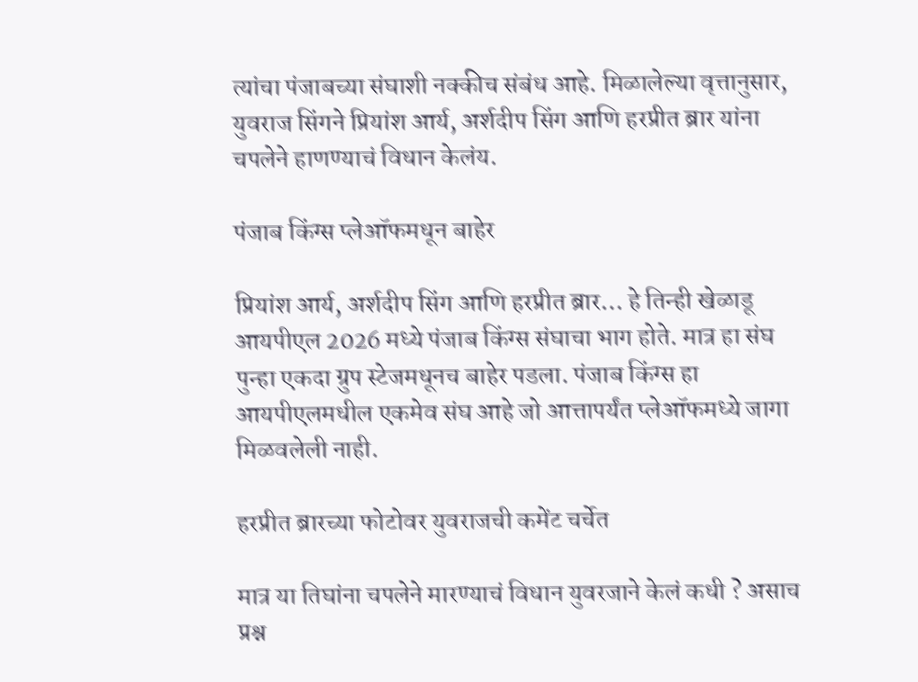त्यांचा पंजाबच्या संघाशी नक्कीच संबंध आहे. मिळालेल्या वृत्तानुसार, युवराज सिंगने प्रियांश आर्य, अर्शदीप सिंग आणि हरप्रीत ब्रार यांना चपलेने हाणण्याचं विधान केलंय.

पंजाब किंग्स प्लेऑफमधून बाहेर

प्रियांश आर्य, अर्शदीप सिंग आणि हरप्रीत ब्रार… हे तिन्ही खेळाडू आयपीएल 2026 मध्ये पंजाब किंग्स संघाचा भाग होते. मात्र हा संघ पुन्हा एकदा ग्रुप स्टेजमधूनच बाहेर पडला. पंजाब किंग्स हा आयपीएलमधील एकमेव संघ आहे जो आत्तापर्यंत प्लेऑफमध्ये जागा मिळवलेली नाही.

हरप्रीत ब्रारच्या फोटोवर युवराजची कमेंट चर्चेत

मात्र या तिघांना चपलेने मारण्याचं विधान युवरजाने केलं कधी ? असाच प्रश्न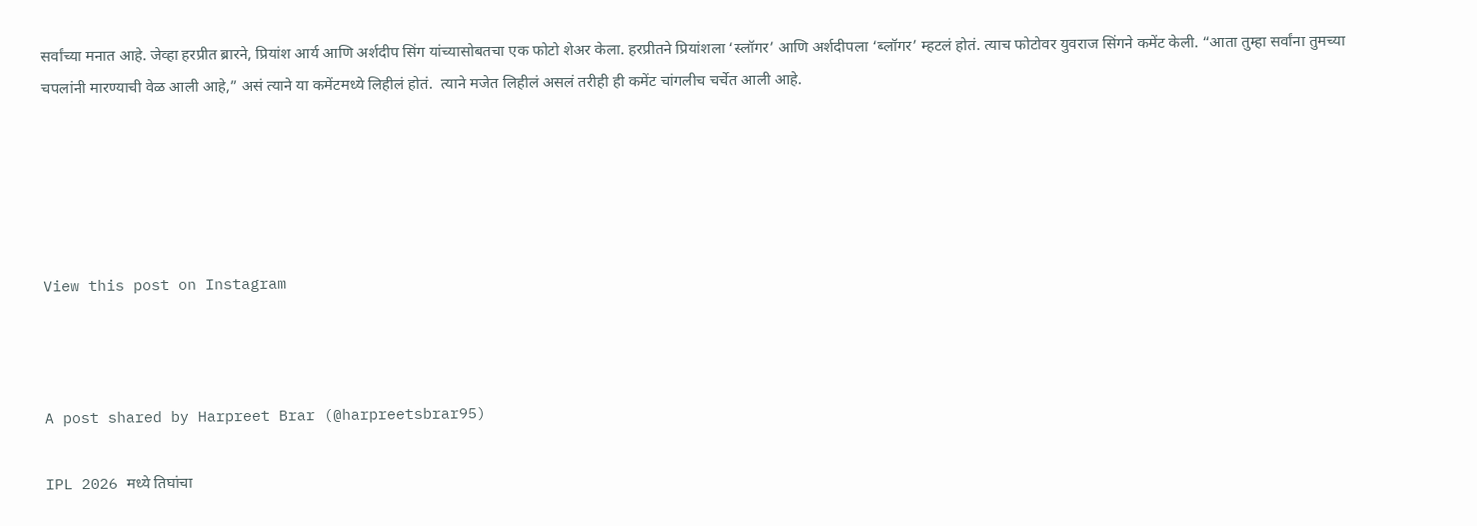सर्वांच्या मनात आहे. जेव्हा हरप्रीत ब्रारने, प्रियांश आर्य आणि अर्शदीप सिंग यांच्यासोबतचा एक फोटो शेअर केला. हरप्रीतने प्रियांशला ‘स्लॉगर’ आणि अर्शदीपला ‘ब्लॉगर’ म्हटलं होतं. त्याच फोटोवर युवराज सिंगने कमेंट केली. “आता तुम्हा सर्वांना तुमच्या चपलांनी मारण्याची वेळ आली आहे,” असं त्याने या कमेंटमध्ये लिहीलं होतं.  त्याने मजेत लिहीलं असलं तरीही ही कमेंट चांगलीच चर्चेत आली आहे.





View this post on Instagram



A post shared by Harpreet Brar (@harpreetsbrar95)

IPL 2026 मध्ये तिघांचा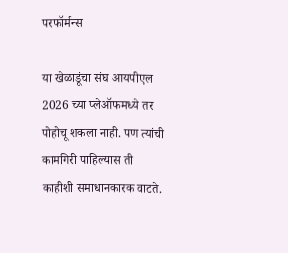परफॉर्मन्स

या खेळाडूंचा संघ आयपीएल 2026 च्या प्लेऑफमध्ये तर पोहोचू शकला नाही. पण त्यांची कामगिरी पाहिल्यास ती काहीशी समाधानकारक वाटते.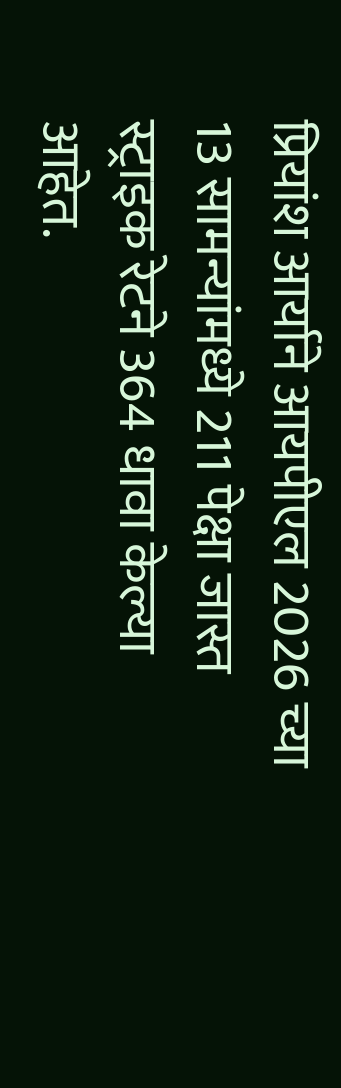प्रियांश आर्याने आयपीएल 2026 च्या 13 सामन्यांमध्ये 211 पेक्षा जास्त स्ट्राइक रेटने 364 धावा केल्या आहेत.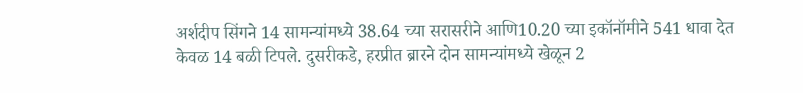अर्शदीप सिंगने 14 सामन्यांमध्ये 38.64 च्या सरासरीने आणि10.20 च्या इकॉनॉमीने 541 धावा देत केवळ 14 बळी टिपले. दुसरीकडे, हरप्रीत ब्रारने दोन सामन्यांमध्ये खेळून 2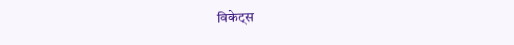विकेट्स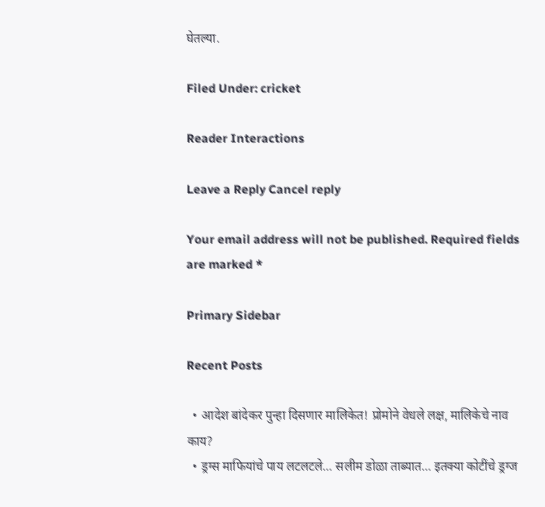घेतल्या.

Filed Under: cricket

Reader Interactions

Leave a Reply Cancel reply

Your email address will not be published. Required fields are marked *

Primary Sidebar

Recent Posts

  • आदेश बांदेकर पुन्हा दिसणार मालिकेत! प्रोमोने वेधले लक्ष, मालिकेचे नाव काय?
  • ड्रग्स माफियांचे पाय लटलटले… सलीम डोळा ताब्यात… इतक्या कोटींचे ड्रग्ज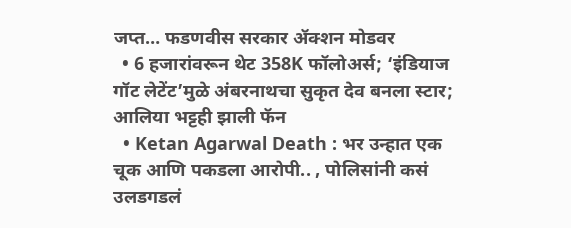जप्त… फडणवीस सरकार ॲक्शन मोडवर
  • 6 हजारांवरून थेट 358K फॉलोअर्स; ‘इंडियाज गॉट लेटेंट’मुळे अंबरनाथचा सुकृत देव बनला स्टार; आलिया भट्टही झाली फॅन
  • Ketan Agarwal Death : भर उन्हात एक चूक आणि पकडला आरोपी.. , पोलिसांनी कसं उलडगडलं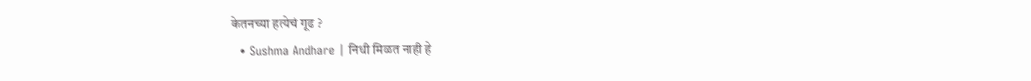केतनच्या हत्येचं गूढ ?
  • Sushma Andhare | निधी मिळत नाही हे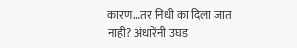कारण…तर निधी का दिला जात नाही? अंधारेंनी उघड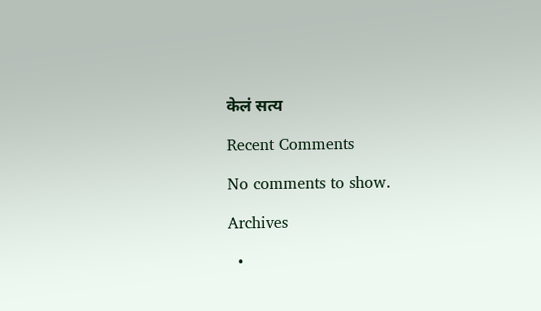केलं सत्य

Recent Comments

No comments to show.

Archives

  •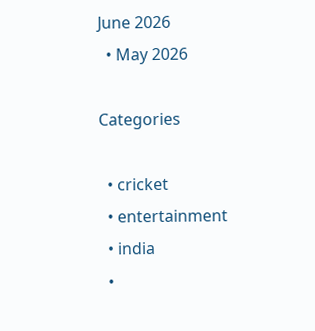June 2026
  • May 2026

Categories

  • cricket
  • entertainment
  • india
  •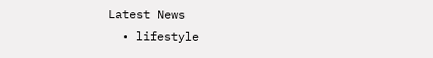Latest News
  • lifestyle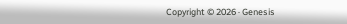Copyright © 2026 · Genesis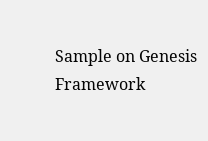Sample on Genesis Framework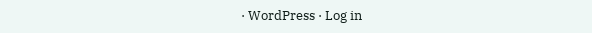· WordPress · Log in